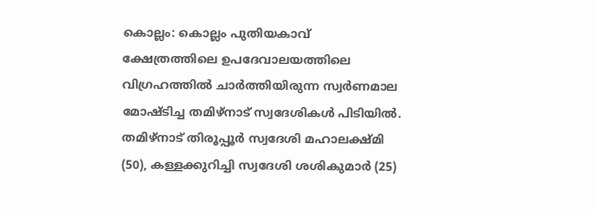കൊല്ലം: കൊല്ലം പുതിയകാവ് ക്ഷേത്രത്തിലെ ഉപദേവാലയത്തിലെ വിഗ്രഹത്തിൽ ചാർത്തിയിരുന്ന സ്വർണമാല മോഷ്ടിച്ച തമിഴ്നാട് സ്വദേശികൾ പിടിയിൽ. തമിഴ്നാട് തിരൂപ്പൂർ സ്വദേശി മഹാലക്ഷ്മി (50), കള്ളക്കുറിച്ചി സ്വദേശി ശശികുമാർ (25)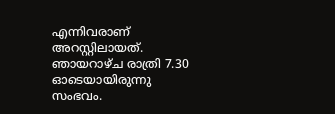എന്നിവരാണ് അറസ്റ്റിലായത്.
ഞായറാഴ്ച രാത്രി 7.30 ഓടെയായിരുന്നു സംഭവം.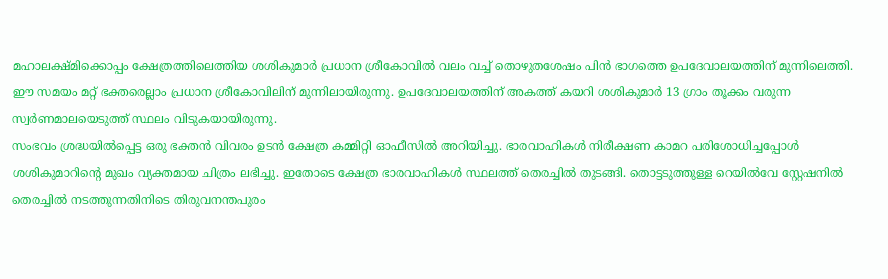മഹാലക്ഷ്മിക്കൊപ്പം ക്ഷേത്രത്തിലെത്തിയ ശശികുമാർ പ്രധാന ശ്രീകോവിൽ വലം വച്ച് തൊഴുതശേഷം പിൻ ഭാഗത്തെ ഉപദേവാലയത്തിന് മുന്നിലെത്തി. ഈ സമയം മറ്റ് ഭക്തരെല്ലാം പ്രധാന ശ്രീകോവിലിന് മുന്നിലായിരുന്നു. ഉപദേവാലയത്തിന് അകത്ത് കയറി ശശികുമാർ 13 ഗ്രാം തൂക്കം വരുന്ന സ്വർണമാലയെടുത്ത് സ്ഥലം വിടുകയായിരുന്നു.
സംഭവം ശ്രദ്ധയിൽപ്പെട്ട ഒരു ഭക്തൻ വിവരം ഉടൻ ക്ഷേത്ര കമ്മിറ്റി ഓഫീസിൽ അറിയിച്ചു. ഭാരവാഹികൾ നിരീക്ഷണ കാമറ പരിശോധിച്ചപ്പോൾ ശശികുമാറിന്റെ മുഖം വ്യക്തമായ ചിത്രം ലഭിച്ചു. ഇതോടെ ക്ഷേത്ര ഭാരവാഹികൾ സ്ഥലത്ത് തെരച്ചിൽ തുടങ്ങി. തൊട്ടടുത്തുള്ള റെയിൽവേ സ്റ്റേഷനിൽ തെരച്ചിൽ നടത്തുന്നതിനിടെ തിരുവനന്തപുരം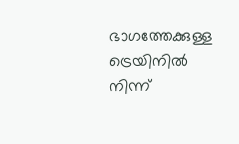ഭാഗത്തേക്കുള്ള ട്രെയിനിൽ നിന്ന്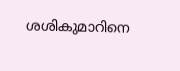ശശികുമാറിനെ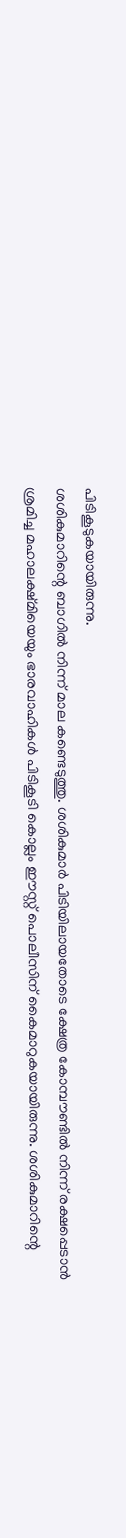പിടികൂടുകയായിരുന്നു.
ശശികുമാറിന്റെ ബാഗിൽ നിന്ന് മാല കണ്ടെടുത്തു. ശശികുമാർ പിടിയിലായതോടെ ക്ഷേത്ര കോമ്പൗണ്ടിൽ നിന്ന് രക്ഷപ്പെടാൻ ശ്രമിച്ച മഹാലക്ഷ്മിയെയും ഭാരവാഹികൾ പിടികൂടി കൊല്ലം ഈസ്റ്റ് പൊലീസിന് കൈമാറുകയായിരുന്നു. ശശികുമാറിന്റെ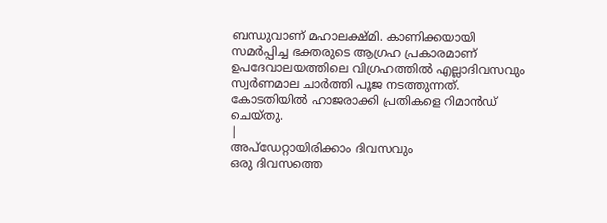ബന്ധുവാണ് മഹാലക്ഷ്മി. കാണിക്കയായി സമർപ്പിച്ച ഭക്തരുടെ ആഗ്രഹ പ്രകാരമാണ് ഉപദേവാലയത്തിലെ വിഗ്രഹത്തിൽ എല്ലാദിവസവും സ്വർണമാല ചാർത്തി പൂജ നടത്തുന്നത്. കോടതിയിൽ ഹാജരാക്കി പ്രതികളെ റിമാൻഡ് ചെയ്തു.
|
അപ്ഡേറ്റായിരിക്കാം ദിവസവും
ഒരു ദിവസത്തെ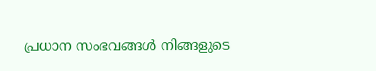പ്രധാന സംഭവങ്ങൾ നിങ്ങളുടെ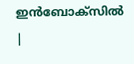ഇൻബോക്സിൽ |